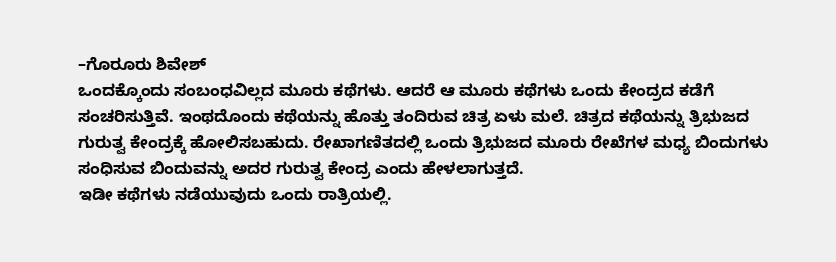–ಗೊರೂರು ಶಿವೇಶ್
ಒಂದಕ್ಕೊಂದು ಸಂಬಂಧವಿಲ್ಲದ ಮೂರು ಕಥೆಗಳು. ಆದರೆ ಆ ಮೂರು ಕಥೆಗಳು ಒಂದು ಕೇಂದ್ರದ ಕಡೆಗೆ ಸಂಚರಿಸುತ್ತಿವೆ. ಇಂಥದೊಂದು ಕಥೆಯನ್ನು ಹೊತ್ತು ತಂದಿರುವ ಚಿತ್ರ ಏಳು ಮಲೆ. ಚಿತ್ರದ ಕಥೆಯನ್ನು ತ್ರಿಭುಜದ ಗುರುತ್ವ ಕೇಂದ್ರಕ್ಕೆ ಹೋಲಿಸಬಹುದು. ರೇಖಾಗಣಿತದಲ್ಲಿ ಒಂದು ತ್ರಿಭುಜದ ಮೂರು ರೇಖೆಗಳ ಮಧ್ಯ ಬಿಂದುಗಳು ಸಂಧಿಸುವ ಬಿಂದುವನ್ನು ಅದರ ಗುರುತ್ವ ಕೇಂದ್ರ ಎಂದು ಹೇಳಲಾಗುತ್ತದೆ.
ಇಡೀ ಕಥೆಗಳು ನಡೆಯುವುದು ಒಂದು ರಾತ್ರಿಯಲ್ಲಿ.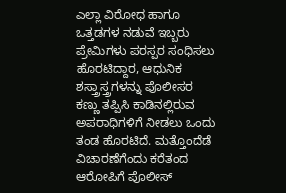ಎಲ್ಲಾ ವಿರೋಧ ಹಾಗೂ ಒತ್ತಡಗಳ ನಡುವೆ ಇಬ್ಬರು ಪ್ರೇಮಿಗಳು ಪರಸ್ಪರ ಸಂಧಿಸಲು ಹೊರಟಿದ್ದಾರ, ಆಧುನಿಕ ಶಸ್ತ್ರಾಸ್ತ್ರಗಳನ್ನು ಪೊಲೀಸರ ಕಣ್ಣು ತಪ್ಪಿಸಿ ಕಾಡಿನಲ್ಲಿರುವ ಅಪರಾಧಿಗಳಿಗೆ ನೀಡಲು ಒಂದು ತಂಡ ಹೊರಟಿದೆ. ಮತ್ತೊಂದೆಡೆ ವಿಚಾರಣೆಗೆಂದು ಕರೆತಂದ ಆರೋಪಿಗೆ ಪೊಲೀಸ್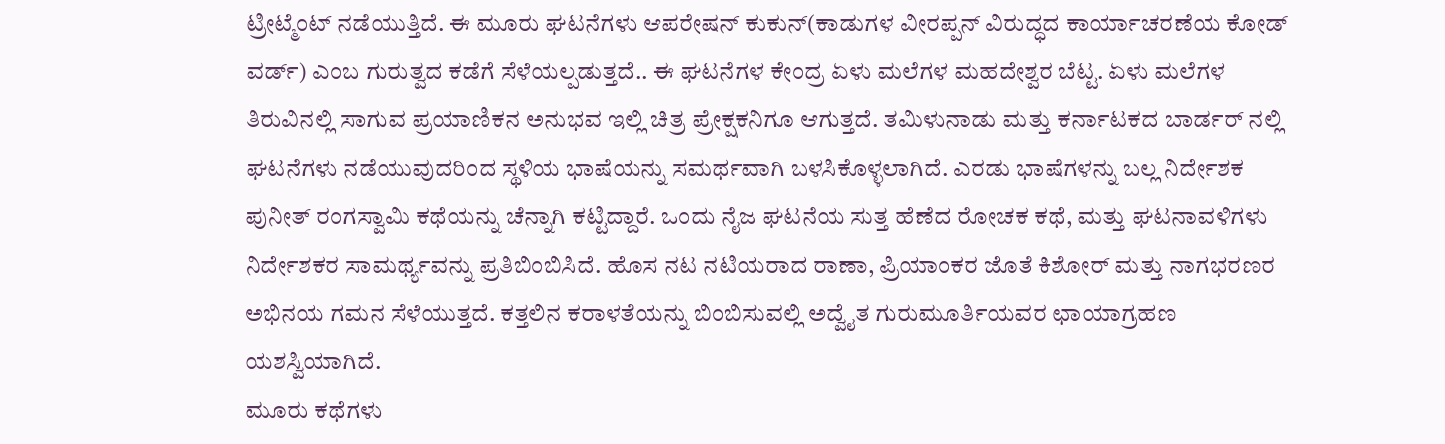ಟ್ರೀಟ್ಮೆಂಟ್ ನಡೆಯುತ್ತಿದೆ. ಈ ಮೂರು ಘಟನೆಗಳು ಆಪರೇಷನ್ ಕುಕುನ್(ಕಾಡುಗಳ ವೀರಪ್ಪನ್ ವಿರುದ್ಧದ ಕಾರ್ಯಾಚರಣೆಯ ಕೋಡ್ ವರ್ಡ್) ಎಂಬ ಗುರುತ್ವದ ಕಡೆಗೆ ಸೆಳೆಯಲ್ಪಡುತ್ತದೆ.. ಈ ಘಟನೆಗಳ ಕೇಂದ್ರ ಏಳು ಮಲೆಗಳ ಮಹದೇಶ್ವರ ಬೆಟ್ಟ. ಏಳು ಮಲೆಗಳ ತಿರುವಿನಲ್ಲಿ ಸಾಗುವ ಪ್ರಯಾಣಿಕನ ಅನುಭವ ಇಲ್ಲಿ ಚಿತ್ರ ಪ್ರೇಕ್ಷಕನಿಗೂ ಆಗುತ್ತದೆ. ತಮಿಳುನಾಡು ಮತ್ತು ಕರ್ನಾಟಕದ ಬಾರ್ಡರ್ ನಲ್ಲಿ ಘಟನೆಗಳು ನಡೆಯುವುದರಿಂದ ಸ್ಥಳಿಯ ಭಾಷೆಯನ್ನು ಸಮರ್ಥವಾಗಿ ಬಳಸಿಕೊಳ್ಳಲಾಗಿದೆ. ಎರಡು ಭಾಷೆಗಳನ್ನು ಬಲ್ಲ ನಿರ್ದೇಶಕ ಪುನೀತ್ ರಂಗಸ್ವಾಮಿ ಕಥೆಯನ್ನು ಚೆನ್ನಾಗಿ ಕಟ್ಟಿದ್ದಾರೆ. ಒಂದು ನೈಜ ಘಟನೆಯ ಸುತ್ತ ಹೆಣೆದ ರೋಚಕ ಕಥೆ, ಮತ್ತು ಘಟನಾವಳಿಗಳು ನಿರ್ದೇಶಕರ ಸಾಮರ್ಥ್ಯವನ್ನು ಪ್ರತಿಬಿಂಬಿಸಿದೆ. ಹೊಸ ನಟ ನಟಿಯರಾದ ರಾಣಾ, ಪ್ರಿಯಾಂಕರ ಜೊತೆ ಕಿಶೋರ್ ಮತ್ತು ನಾಗಭರಣರ ಅಭಿನಯ ಗಮನ ಸೆಳೆಯುತ್ತದೆ. ಕತ್ತಲಿನ ಕರಾಳತೆಯನ್ನು ಬಿಂಬಿಸುವಲ್ಲಿ ಅದ್ವೈತ ಗುರುಮೂರ್ತಿಯವರ ಛಾಯಾಗ್ರಹಣ ಯಶಸ್ವಿಯಾಗಿದೆ.
ಮೂರು ಕಥೆಗಳು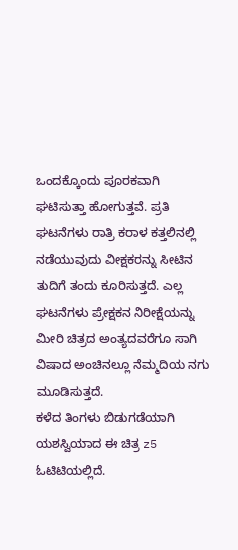ಒಂದಕ್ಕೊಂದು ಪೂರಕವಾಗಿ ಘಟಿಸುತ್ತಾ ಹೋಗುತ್ತವೆ. ಪ್ರತಿ ಘಟನೆಗಳು ರಾತ್ರಿ ಕರಾಳ ಕತ್ತಲಿನಲ್ಲಿ ನಡೆಯುವುದು ವೀಕ್ಷಕರನ್ನು ಸೀಟಿನ ತುದಿಗೆ ತಂದು ಕೂರಿಸುತ್ತದೆ. ಎಲ್ಲ ಘಟನೆಗಳು ಪ್ರೇಕ್ಷಕನ ನಿರೀಕ್ಷೆಯನ್ನು ಮೀರಿ ಚಿತ್ರದ ಅಂತ್ಯದವರೆಗೂ ಸಾಗಿ ವಿಷಾದ ಅಂಚಿನಲ್ಲೂ ನೆಮ್ಮದಿಯ ನಗು ಮೂಡಿಸುತ್ತದೆ.
ಕಳೆದ ತಿಂಗಳು ಬಿಡುಗಡೆಯಾಗಿ ಯಶಸ್ವಿಯಾದ ಈ ಚಿತ್ರ z5 ಓಟಿಟಿಯಲ್ಲಿದೆ.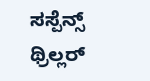ಸಸ್ಪೆನ್ಸ್ ಥ್ರಿಲ್ಲರ್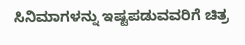ಸಿನಿಮಾಗಳನ್ನು ಇಷ್ಟಪಡುವವರಿಗೆ ಚಿತ್ರ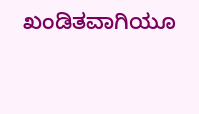ಖಂಡಿತವಾಗಿಯೂ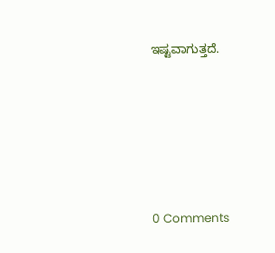ಇಷ್ಟವಾಗುತ್ತದೆ.






0 Comments